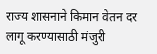राज्य शासनाने किमान वेतन दर लागू करण्यासाठी मंजुरी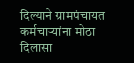दिल्याने ग्रामपंचायत कर्मचाऱ्यांना मोठा दिलासा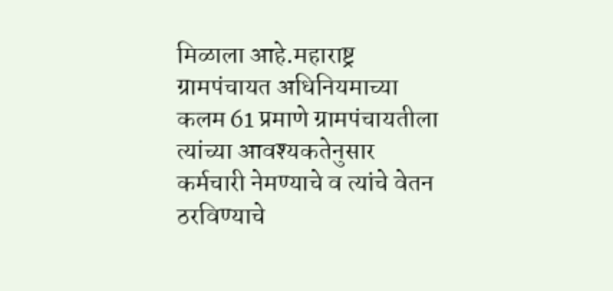मिळाला आहे.महाराष्ट्र ग्रामपंचायत अधिनियमाच्या कलम 61 प्रमाणे ग्रामपंचायतीला त्यांच्या आवश्यकतेनुसार कर्मचारी नेमण्याचे व त्यांचे वेतन ठरविण्याचे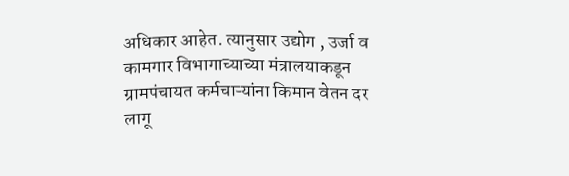अधिकार आहेत. त्यानुसार उद्योग , उर्जा व कामगार विभागाच्याच्या मंत्रालयाकडून ग्रामपंचायत कर्मचाऱ्यांना किमान वेतन दर लागू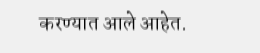करण्यात आले आहेत.